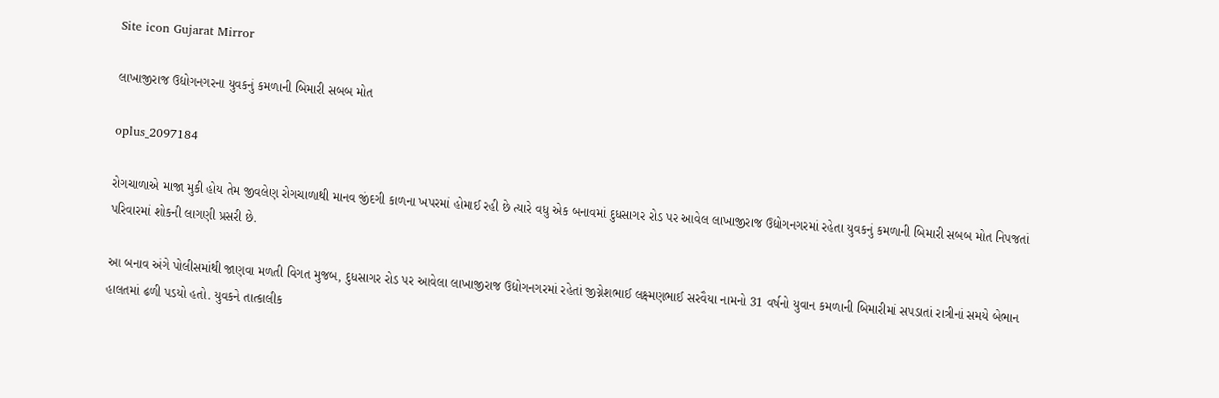Site icon Gujarat Mirror

લાખાજીરાજ ઉદ્યોગનગરના યુવકનું કમળાની બિમારી સબબ મોત

oplus_2097184

રોગચાળાએ માજા મુકી હોય તેમ જીવલેણ રોગચાળાથી માનવ જીંદગી કાળના ખપરમાં હોમાઈ રહી છે ત્યારે વધુ એક બનાવમાં દુધસાગર રોડ પર આવેલ લાખાજીરાજ ઉદ્યોગનગરમાં રહેતા યુવકનું કમળાની બિમારી સબબ મોત નિપજતાં પરિવારમાં શોકની લાગણી પ્રસરી છે.

આ બનાવ અંગે પોલીસમાંથી જાણવા મળતી વિગત મુજબ, દુધસાગર રોડ પર આવેલા લાખાજીરાજ ઉદ્યોગનગરમાં રહેતાં જીગ્નેશભાઈ લક્ષ્મણભાઈ સરવૈયા નામનો 31 વર્ષનો યુવાન કમળાની બિમારીમાં સપડાતાં રાત્રીનાં સમયે બેભાન હાલતમાં ઢળી પડયો હતો. યુવકને તાત્કાલીક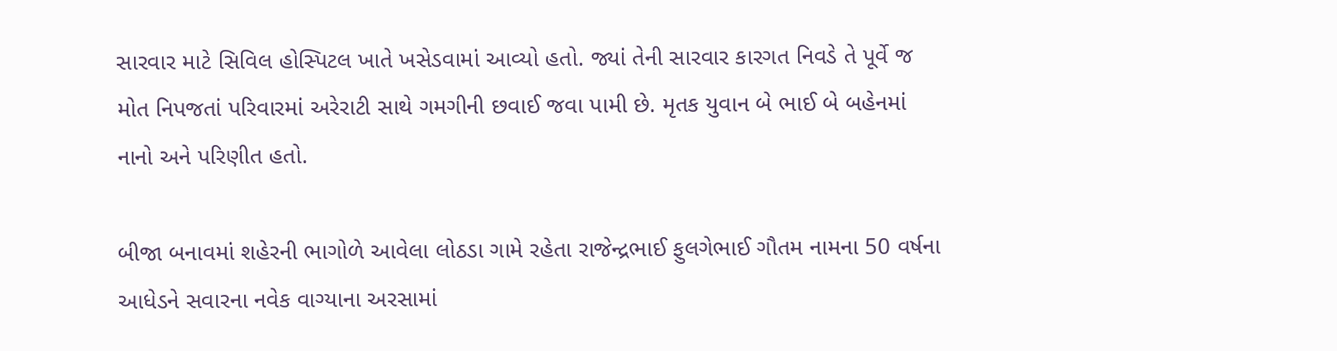સારવાર માટે સિવિલ હોસ્પિટલ ખાતે ખસેડવામાં આવ્યો હતો. જ્યાં તેની સારવાર કારગત નિવડે તે પૂર્વે જ મોત નિપજતાં પરિવારમાં અરેરાટી સાથે ગમગીની છવાઈ જવા પામી છે. મૃતક યુવાન બે ભાઈ બે બહેનમાં નાનો અને પરિણીત હતો.

બીજા બનાવમાં શહેરની ભાગોળે આવેલા લોઠડા ગામે રહેતા રાજેન્દ્રભાઈ ફુલગેભાઈ ગૌતમ નામના 50 વર્ષના આધેડને સવારના નવેક વાગ્યાના અરસામાં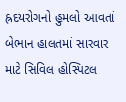હ્રદયરોગનો હુમલો આવતાં બેભાન હાલતમાં સારવાર માટે સિવિલ હોસ્પિટલ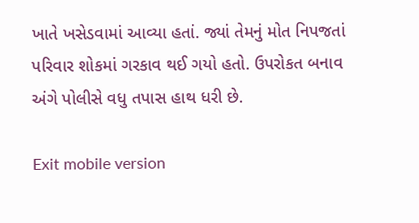ખાતે ખસેડવામાં આવ્યા હતાં. જ્યાં તેમનું મોત નિપજતાં પરિવાર શોકમાં ગરકાવ થઈ ગયો હતો. ઉપરોકત બનાવ અંગે પોલીસે વધુ તપાસ હાથ ધરી છે.

Exit mobile version